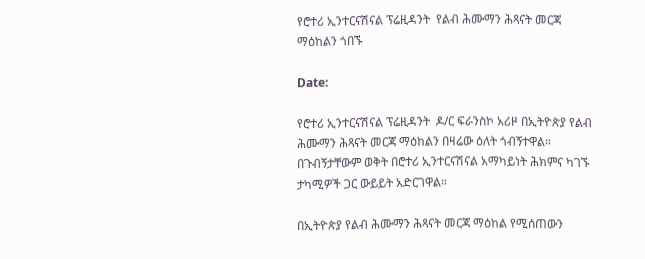የሮተሪ ኢንተርናሽናል ፕሬዚዳንት  የልብ ሕሙማን ሕጻናት መርጃ ማዕከልን ጎበኙ

Date:

የሮተሪ ኢንተርናሽናል ፕሬዚዳንት  ዶ/ር ፍራንስኮ አሪዞ በኢትዮጵያ የልብ ሕሙማን ሕጻናት መርጃ ማዕከልን በዛሬው ዕለት ጎብኝተዋል። በጉብኝታቸውም ወቅት በሮተሪ ኢንተርናሽናል አማካይነት ሕክምና ካገኙ ታካሚዎች ጋር ውይይት አድርገዋል።

በኢትዮጵያ የልብ ሕሙማን ሕጻናት መርጃ ማዕከል የሚሰጠውን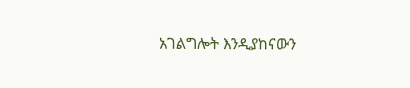አገልግሎት እንዲያከናውን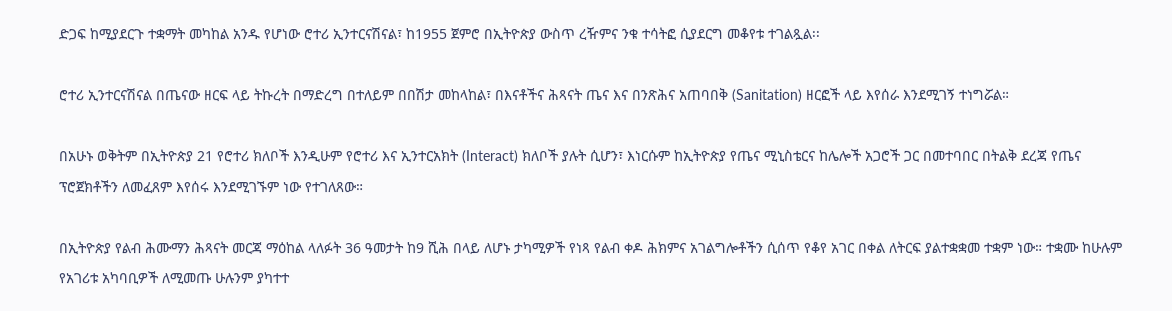ድጋፍ ከሚያደርጉ ተቋማት መካከል አንዱ የሆነው ሮተሪ ኢንተርናሽናል፣ ከ1955 ጀምሮ በኢትዮጵያ ውስጥ ረዥምና ንቁ ተሳትፎ ሲያደርግ መቆየቱ ተገልጿል፡፡

ሮተሪ ኢንተርናሽናል በጤናው ዘርፍ ላይ ትኩረት በማድረግ በተለይም በበሽታ መከላከል፣ በእናቶችና ሕጻናት ጤና እና በንጽሕና አጠባበቅ (Sanitation) ዘርፎች ላይ እየሰራ እንደሚገኝ ተነግሯል።

በአሁኑ ወቅትም በኢትዮጵያ 21 የሮተሪ ክለቦች እንዲሁም የሮተሪ እና ኢንተርአክት (Interact) ክለቦች ያሉት ሲሆን፣ እነርሱም ከኢትዮጵያ የጤና ሚኒስቴርና ከሌሎች አጋሮች ጋር በመተባበር በትልቅ ደረጃ የጤና ፕሮጀክቶችን ለመፈጸም እየሰሩ እንደሚገኙም ነው የተገለጸው።

በኢትዮጵያ የልብ ሕሙማን ሕጻናት መርጃ ማዕከል ላለፉት 36 ዓመታት ከ9 ሺሕ በላይ ለሆኑ ታካሚዎች የነጻ የልብ ቀዶ ሕክምና አገልግሎቶችን ሲሰጥ የቆየ አገር በቀል ለትርፍ ያልተቋቋመ ተቋም ነው። ተቋሙ ከሁሉም የአገሪቱ አካባቢዎች ለሚመጡ ሁሉንም ያካተተ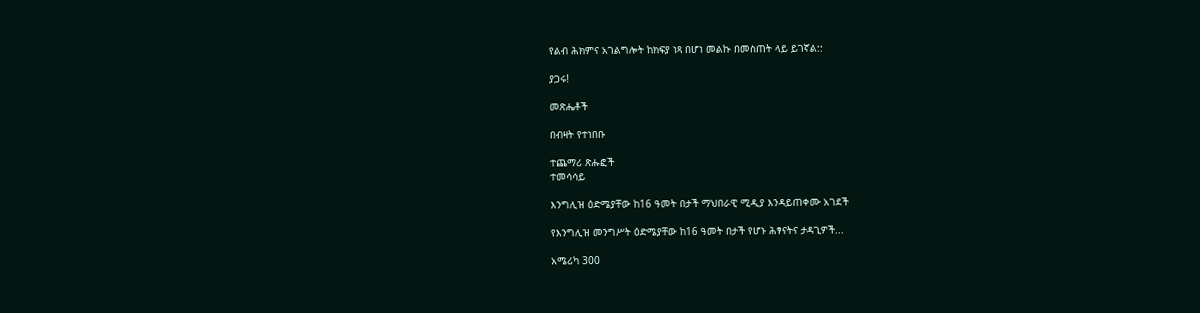የልብ ሕክምና አገልግሎት ከክፍያ ነጻ በሆነ መልኩ በመስጠት ላይ ይገኛል::

ያጋሩ!

መጽሔቶች

በብዛት የተነበቡ

ተጨማሪ ጽሑፎች
ተመሳሳይ

እንግሊዝ ዕድሜያቸው ከ16 ዓመት በታች ማህበራዊ ሚዲያ እንዳይጠቀሙ አገደች

የእንግሊዝ መንግሥት ዕድሜያቸው ከ16 ዓመት በታች የሆኑ ሕፃናትና ታዳጊዎች...

አሜሪካ 300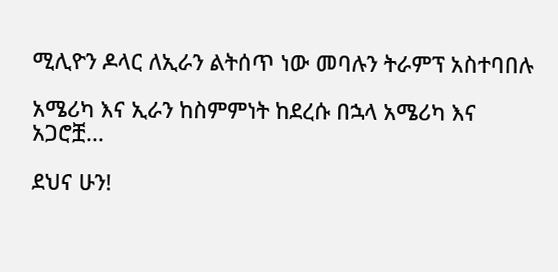ሚሊዮን ዶላር ለኢራን ልትሰጥ ነው መባሉን ትራምፕ አስተባበሉ

አሜሪካ እና ኢራን ከስምምነት ከደረሱ በኋላ አሜሪካ እና አጋሮቿ...

ደህና ሁን!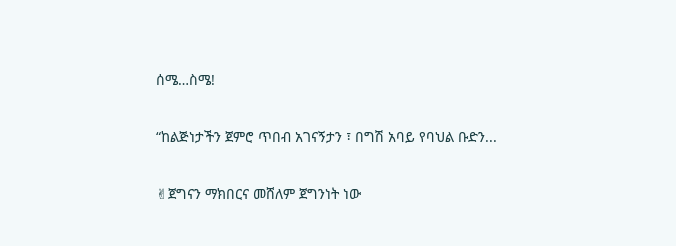ሰሜ…ስሜ!

“ከልጅነታችን ጀምሮ ጥበብ አገናኝታን ፣ በግሽ አባይ የባህል ቡድን...

✌ጀግናን ማክበርና መሸለም ጀግንነት ነው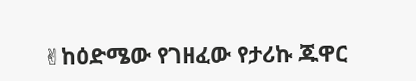✌ከዕድሜው የገዘፈው የታሪኩ ጁዋር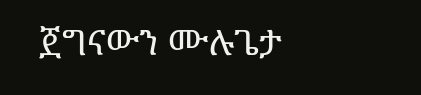ጀግናውን ሙሉጌታ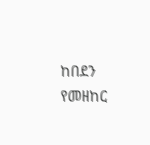ከበደን የመዘከር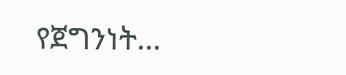የጀግንነት...